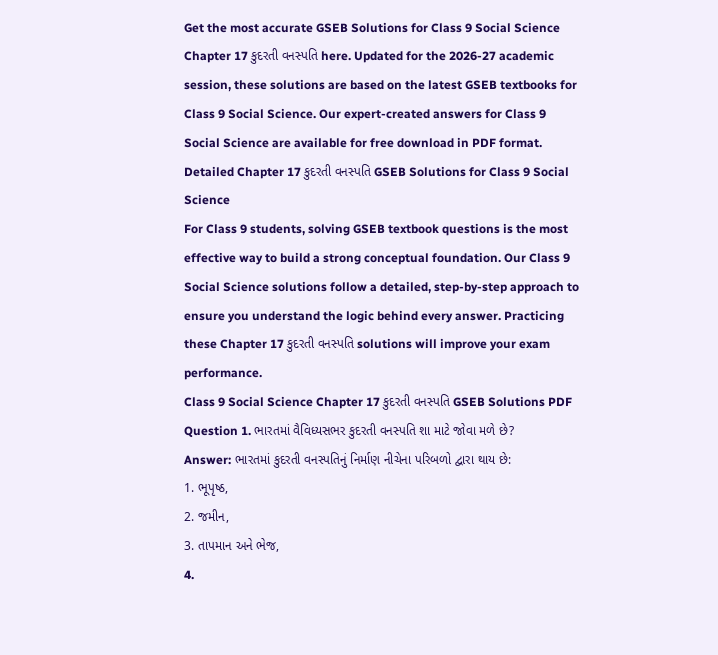Get the most accurate GSEB Solutions for Class 9 Social Science Chapter 17 કુદરતી વનસ્પતિ here. Updated for the 2026-27 academic session, these solutions are based on the latest GSEB textbooks for Class 9 Social Science. Our expert-created answers for Class 9 Social Science are available for free download in PDF format.
Detailed Chapter 17 કુદરતી વનસ્પતિ GSEB Solutions for Class 9 Social Science
For Class 9 students, solving GSEB textbook questions is the most effective way to build a strong conceptual foundation. Our Class 9 Social Science solutions follow a detailed, step-by-step approach to ensure you understand the logic behind every answer. Practicing these Chapter 17 કુદરતી વનસ્પતિ solutions will improve your exam performance.
Class 9 Social Science Chapter 17 કુદરતી વનસ્પતિ GSEB Solutions PDF
Question 1. ભારતમાં વૈવિધ્યસભર કુદરતી વનસ્પતિ શા માટે જોવા મળે છે?
Answer: ભારતમાં કુદરતી વનસ્પતિનું નિર્માણ નીચેના પરિબળો દ્વારા થાય છે:
1. ભૂપૃષ્ઠ,
2. જમીન,
3. તાપમાન અને ભેજ,
4.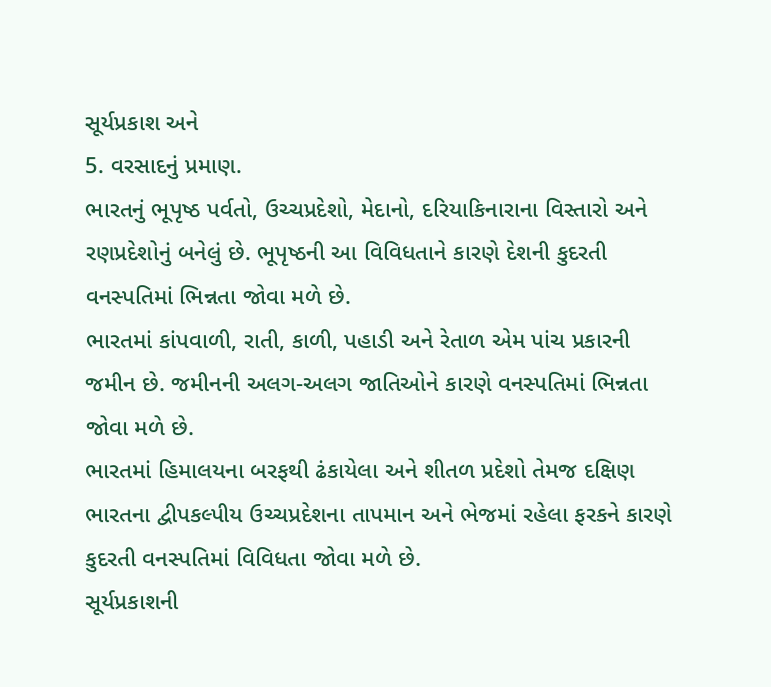સૂર્યપ્રકાશ અને
5. વરસાદનું પ્રમાણ.
ભારતનું ભૂપૃષ્ઠ પર્વતો, ઉચ્ચપ્રદેશો, મેદાનો, દરિયાકિનારાના વિસ્તારો અને રણપ્રદેશોનું બનેલું છે. ભૂપૃષ્ઠની આ વિવિધતાને કારણે દેશની કુદરતી વનસ્પતિમાં ભિન્નતા જોવા મળે છે.
ભારતમાં કાંપવાળી, રાતી, કાળી, પહાડી અને રેતાળ એમ પાંચ પ્રકારની જમીન છે. જમીનની અલગ-અલગ જાતિઓને કારણે વનસ્પતિમાં ભિન્નતા જોવા મળે છે.
ભારતમાં હિમાલયના બરફથી ઢંકાયેલા અને શીતળ પ્રદેશો તેમજ દક્ષિણ ભારતના દ્વીપકલ્પીય ઉચ્ચપ્રદેશના તાપમાન અને ભેજમાં રહેલા ફરકને કારણે કુદરતી વનસ્પતિમાં વિવિધતા જોવા મળે છે.
સૂર્યપ્રકાશની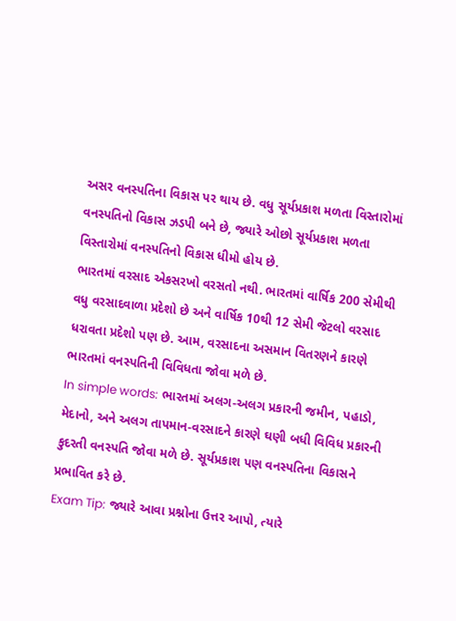અસર વનસ્પતિના વિકાસ પર થાય છે. વધુ સૂર્યપ્રકાશ મળતા વિસ્તારોમાં વનસ્પતિનો વિકાસ ઝડપી બને છે, જ્યારે ઓછો સૂર્યપ્રકાશ મળતા વિસ્તારોમાં વનસ્પતિનો વિકાસ ધીમો હોય છે.
ભારતમાં વરસાદ એકસરખો વરસતો નથી. ભારતમાં વાર્ષિક 200 સેમીથી વધુ વરસાદવાળા પ્રદેશો છે અને વાર્ષિક 10થી 12 સેમી જેટલો વરસાદ ધરાવતા પ્રદેશો પણ છે. આમ, વરસાદના અસમાન વિતરણને કારણે ભારતમાં વનસ્પતિની વિવિધતા જોવા મળે છે.
In simple words: ભારતમાં અલગ-અલગ પ્રકારની જમીન, પહાડો, મેદાનો, અને અલગ તાપમાન-વરસાદને કારણે ઘણી બધી વિવિધ પ્રકારની કુદરતી વનસ્પતિ જોવા મળે છે. સૂર્યપ્રકાશ પણ વનસ્પતિના વિકાસને પ્રભાવિત કરે છે.
Exam Tip: જ્યારે આવા પ્રશ્નોના ઉત્તર આપો, ત્યારે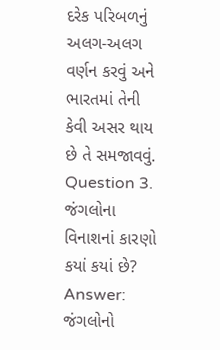દરેક પરિબળનું અલગ-અલગ વર્ણન કરવું અને ભારતમાં તેની કેવી અસર થાય છે તે સમજાવવું.
Question 3. જંગલોના વિનાશનાં કારણો કયાં કયાં છે?
Answer: જંગલોનો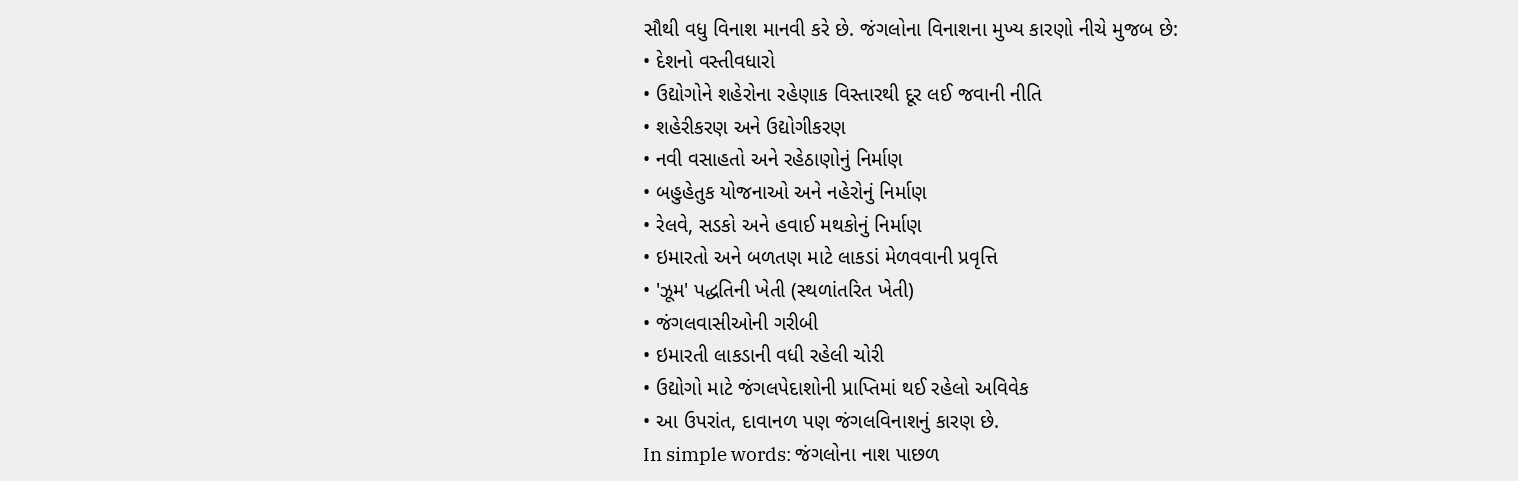સૌથી વધુ વિનાશ માનવી કરે છે. જંગલોના વિનાશના મુખ્ય કારણો નીચે મુજબ છે:
• દેશનો વસ્તીવધારો
• ઉદ્યોગોને શહેરોના રહેણાક વિસ્તારથી દૂર લઈ જવાની નીતિ
• શહેરીકરણ અને ઉદ્યોગીકરણ
• નવી વસાહતો અને રહેઠાણોનું નિર્માણ
• બહુહેતુક યોજનાઓ અને નહેરોનું નિર્માણ
• રેલવે, સડકો અને હવાઈ મથકોનું નિર્માણ
• ઇમારતો અને બળતણ માટે લાકડાં મેળવવાની પ્રવૃત્તિ
• 'ઝૂમ' પદ્ધતિની ખેતી (સ્થળાંતરિત ખેતી)
• જંગલવાસીઓની ગરીબી
• ઇમારતી લાકડાની વધી રહેલી ચોરી
• ઉદ્યોગો માટે જંગલપેદાશોની પ્રાપ્તિમાં થઈ રહેલો અવિવેક
• આ ઉપરાંત, દાવાનળ પણ જંગલવિનાશનું કારણ છે.
In simple words: જંગલોના નાશ પાછળ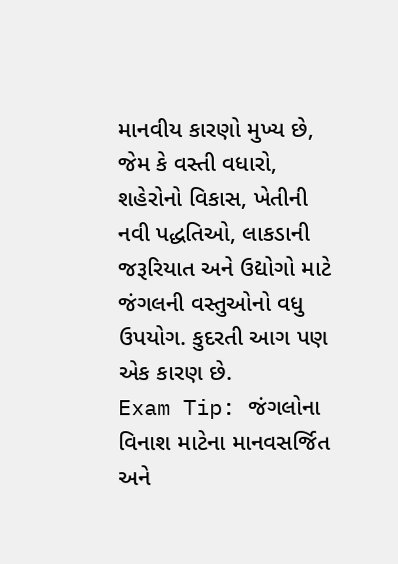માનવીય કારણો મુખ્ય છે, જેમ કે વસ્તી વધારો, શહેરોનો વિકાસ, ખેતીની નવી પદ્ધતિઓ, લાકડાની જરૂરિયાત અને ઉદ્યોગો માટે જંગલની વસ્તુઓનો વધુ ઉપયોગ. કુદરતી આગ પણ એક કારણ છે.
Exam Tip: જંગલોના વિનાશ માટેના માનવસર્જિત અને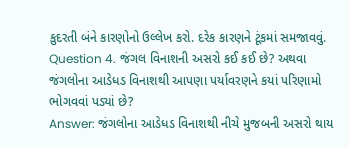કુદરતી બંને કારણોનો ઉલ્લેખ કરો. દરેક કારણને ટૂંકમાં સમજાવવું.
Question 4. જંગલ વિનાશની અસરો કઈ કઈ છે? અથવા જંગલોના આડેધડ વિનાશથી આપણા પર્યાવરણને કયાં પરિણામો ભોગવવાં પડ્યાં છે?
Answer: જંગલોના આડેધડ વિનાશથી નીચે મુજબની અસરો થાય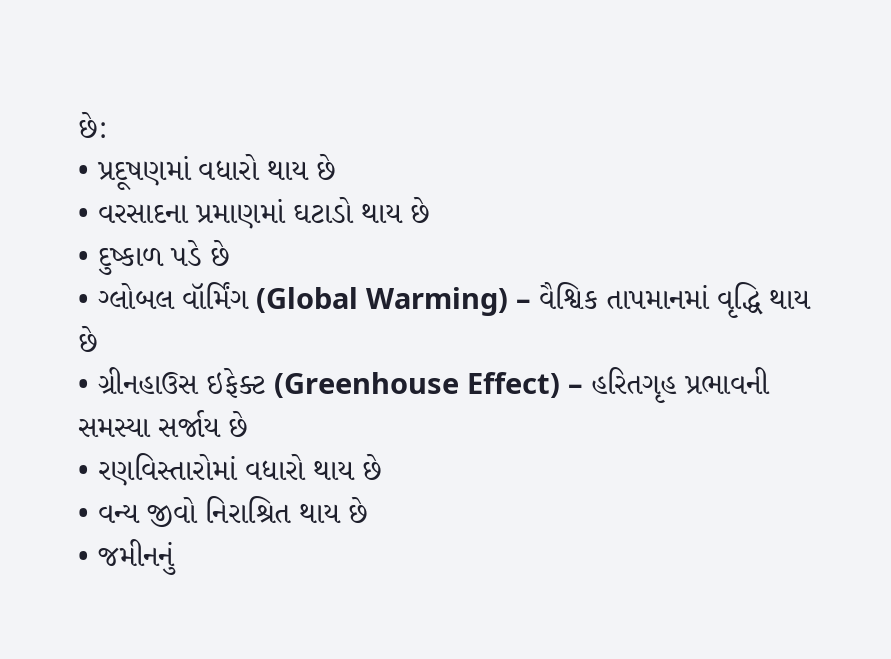છે:
• પ્રદૂષણમાં વધારો થાય છે
• વરસાદના પ્રમાણમાં ઘટાડો થાય છે
• દુષ્કાળ પડે છે
• ગ્લોબલ વૉર્મિંગ (Global Warming) – વૈશ્વિક તાપમાનમાં વૃદ્ધિ થાય છે
• ગ્રીનહાઉસ ઇફેક્ટ (Greenhouse Effect) – હરિતગૃહ પ્રભાવની સમસ્યા સર્જાય છે
• રણવિસ્તારોમાં વધારો થાય છે
• વન્ય જીવો નિરાશ્રિત થાય છે
• જમીનનું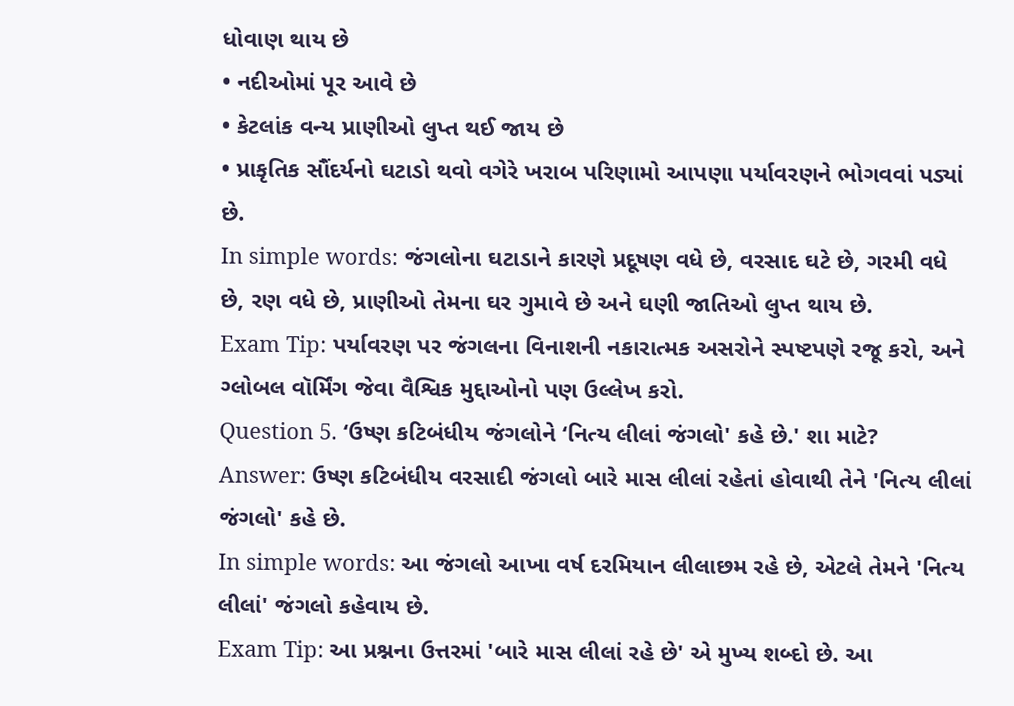ધોવાણ થાય છે
• નદીઓમાં પૂર આવે છે
• કેટલાંક વન્ય પ્રાણીઓ લુપ્ત થઈ જાય છે
• પ્રાકૃતિક સૌંદર્યનો ઘટાડો થવો વગેરે ખરાબ પરિણામો આપણા પર્યાવરણને ભોગવવાં પડ્યાં છે.
In simple words: જંગલોના ઘટાડાને કારણે પ્રદૂષણ વધે છે, વરસાદ ઘટે છે, ગરમી વધે છે, રણ વધે છે, પ્રાણીઓ તેમના ઘર ગુમાવે છે અને ઘણી જાતિઓ લુપ્ત થાય છે.
Exam Tip: પર્યાવરણ પર જંગલના વિનાશની નકારાત્મક અસરોને સ્પષ્ટપણે રજૂ કરો, અને ગ્લોબલ વૉર્મિંગ જેવા વૈશ્વિક મુદ્દાઓનો પણ ઉલ્લેખ કરો.
Question 5. ‘ઉષ્ણ કટિબંધીય જંગલોને ‘નિત્ય લીલાં જંગલો' કહે છે.' શા માટે?
Answer: ઉષ્ણ કટિબંધીય વરસાદી જંગલો બારે માસ લીલાં રહેતાં હોવાથી તેને 'નિત્ય લીલાં જંગલો' કહે છે.
In simple words: આ જંગલો આખા વર્ષ દરમિયાન લીલાછમ રહે છે, એટલે તેમને 'નિત્ય લીલાં' જંગલો કહેવાય છે.
Exam Tip: આ પ્રશ્નના ઉત્તરમાં 'બારે માસ લીલાં રહે છે' એ મુખ્ય શબ્દો છે. આ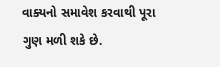વાક્યનો સમાવેશ કરવાથી પૂરા ગુણ મળી શકે છે.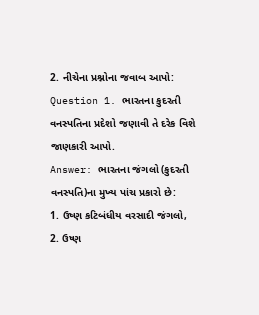2. નીચેના પ્રશ્નોના જવાબ આપો:
Question 1. ભારતના કુદરતી વનસ્પતિના પ્રદેશો જણાવી તે દરેક વિશે જાણકારી આપો.
Answer: ભારતના જંગલો (કુદરતી વનસ્પતિ)ના મુખ્ય પાંચ પ્રકારો છે:
1. ઉષ્ણ કટિબંધીય વરસાદી જંગલો,
2. ઉષ્ણ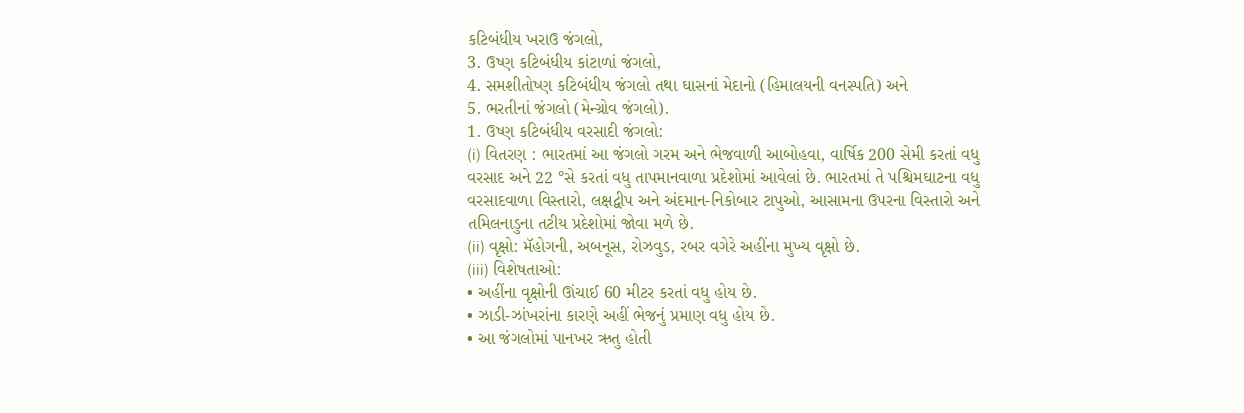કટિબંધીય ખરાઉ જંગલો,
3. ઉષ્ણ કટિબંધીય કાંટાળાં જંગલો,
4. સમશીતોષ્ણ કટિબંધીય જંગલો તથા ઘાસનાં મેદાનો (હિમાલયની વનસ્પતિ) અને
5. ભરતીનાં જંગલો (મેન્ગ્રોવ જંગલો).
1. ઉષ્ણ કટિબંધીય વરસાદી જંગલો:
(i) વિતરણ : ભારતમાં આ જંગલો ગરમ અને ભેજવાળી આબોહવા, વાર્ષિક 200 સેમી કરતાં વધુ વરસાદ અને 22 °સે કરતાં વધુ તાપમાનવાળા પ્રદેશોમાં આવેલાં છે. ભારતમાં તે પશ્ચિમઘાટના વધુ વરસાદવાળા વિસ્તારો, લક્ષદ્વીપ અને અંદમાન-નિકોબાર ટાપુઓ, આસામના ઉપરના વિસ્તારો અને તમિલનાડુના તટીય પ્રદેશોમાં જોવા મળે છે.
(ii) વૃક્ષો: મૅહોગની, અબનૂસ, રોઝવુડ, રબર વગેરે અહીંના મુખ્ય વૃક્ષો છે.
(iii) વિશેષતાઓ:
• અહીંના વૃક્ષોની ઊંચાઈ 60 મીટર કરતાં વધુ હોય છે.
• ઝાડી-ઝાંખરાંના કારણે અહીં ભેજનું પ્રમાણ વધુ હોય છે.
• આ જંગલોમાં પાનખર ઋતુ હોતી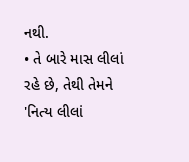નથી.
• તે બારે માસ લીલાં રહે છે, તેથી તેમને 'નિત્ય લીલાં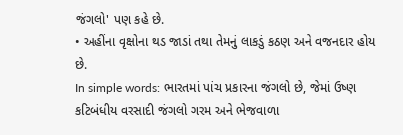જંગલો' પણ કહે છે.
• અહીંના વૃક્ષોના થડ જાડાં તથા તેમનું લાકડું કઠણ અને વજનદાર હોય છે.
In simple words: ભારતમાં પાંચ પ્રકારના જંગલો છે, જેમાં ઉષ્ણ કટિબંધીય વરસાદી જંગલો ગરમ અને ભેજવાળા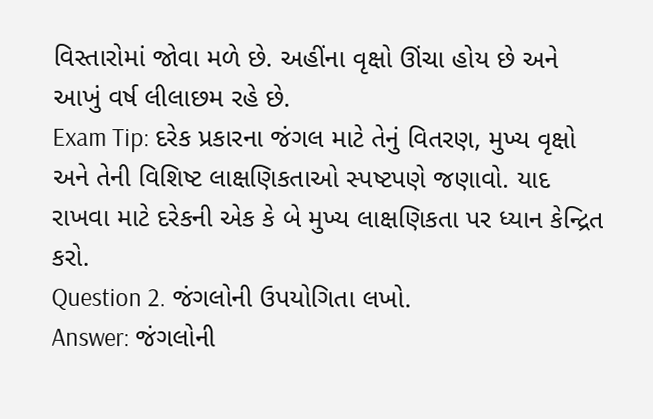વિસ્તારોમાં જોવા મળે છે. અહીંના વૃક્ષો ઊંચા હોય છે અને આખું વર્ષ લીલાછમ રહે છે.
Exam Tip: દરેક પ્રકારના જંગલ માટે તેનું વિતરણ, મુખ્ય વૃક્ષો અને તેની વિશિષ્ટ લાક્ષણિકતાઓ સ્પષ્ટપણે જણાવો. યાદ રાખવા માટે દરેકની એક કે બે મુખ્ય લાક્ષણિકતા પર ધ્યાન કેન્દ્રિત કરો.
Question 2. જંગલોની ઉપયોગિતા લખો.
Answer: જંગલોની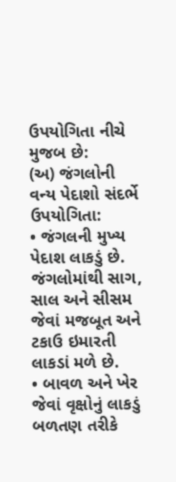ઉપયોગિતા નીચે મુજબ છે:
(અ) જંગલોની વન્ય પેદાશો સંદર્ભે ઉપયોગિતા:
• જંગલની મુખ્ય પેદાશ લાકડું છે. જંગલોમાંથી સાગ, સાલ અને સીસમ જેવાં મજબૂત અને ટકાઉ ઇમારતી લાકડાં મળે છે.
• બાવળ અને ખેર જેવાં વૃક્ષોનું લાકડું બળતણ તરીકે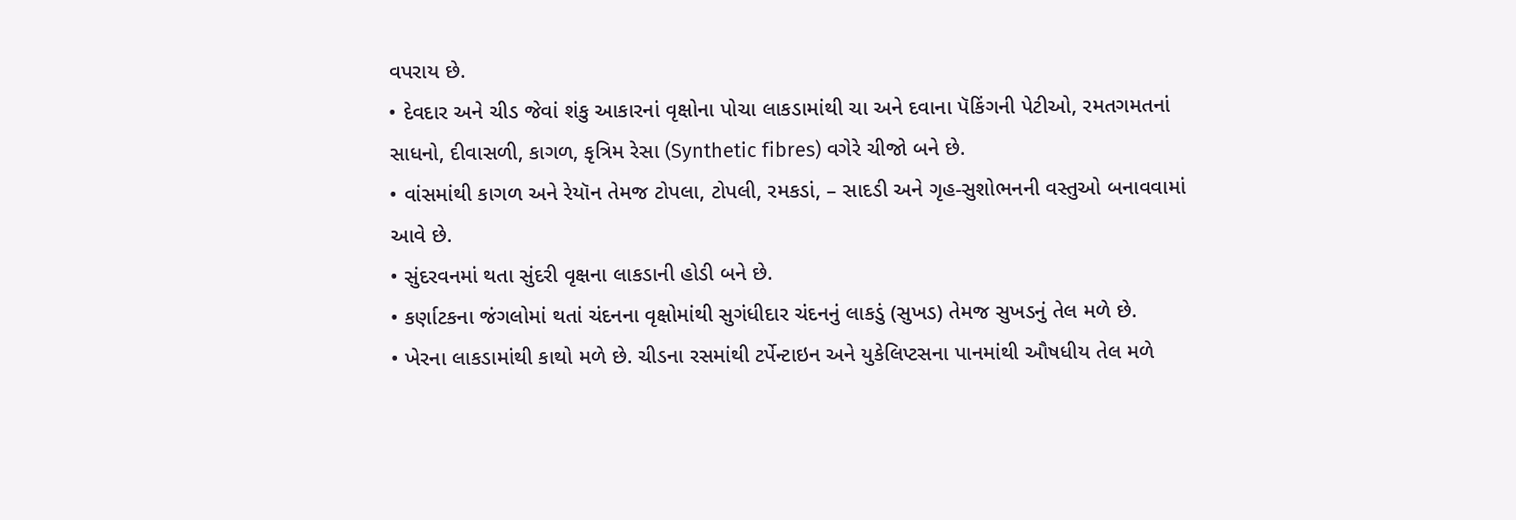વપરાય છે.
• દેવદાર અને ચીડ જેવાં શંકુ આકારનાં વૃક્ષોના પોચા લાકડામાંથી ચા અને દવાના પૅકિંગની પેટીઓ, રમતગમતનાં સાધનો, દીવાસળી, કાગળ, કૃત્રિમ રેસા (Synthetic fibres) વગેરે ચીજો બને છે.
• વાંસમાંથી કાગળ અને રેયૉન તેમજ ટોપલા, ટોપલી, રમકડાં, – સાદડી અને ગૃહ-સુશોભનની વસ્તુઓ બનાવવામાં આવે છે.
• સુંદરવનમાં થતા સુંદરી વૃક્ષના લાકડાની હોડી બને છે.
• કર્ણાટકના જંગલોમાં થતાં ચંદનના વૃક્ષોમાંથી સુગંધીદાર ચંદનનું લાકડું (સુખડ) તેમજ સુખડનું તેલ મળે છે.
• ખેરના લાકડામાંથી કાથો મળે છે. ચીડના રસમાંથી ટર્પેન્ટાઇન અને યુકેલિપ્ટસના પાનમાંથી ઔષધીય તેલ મળે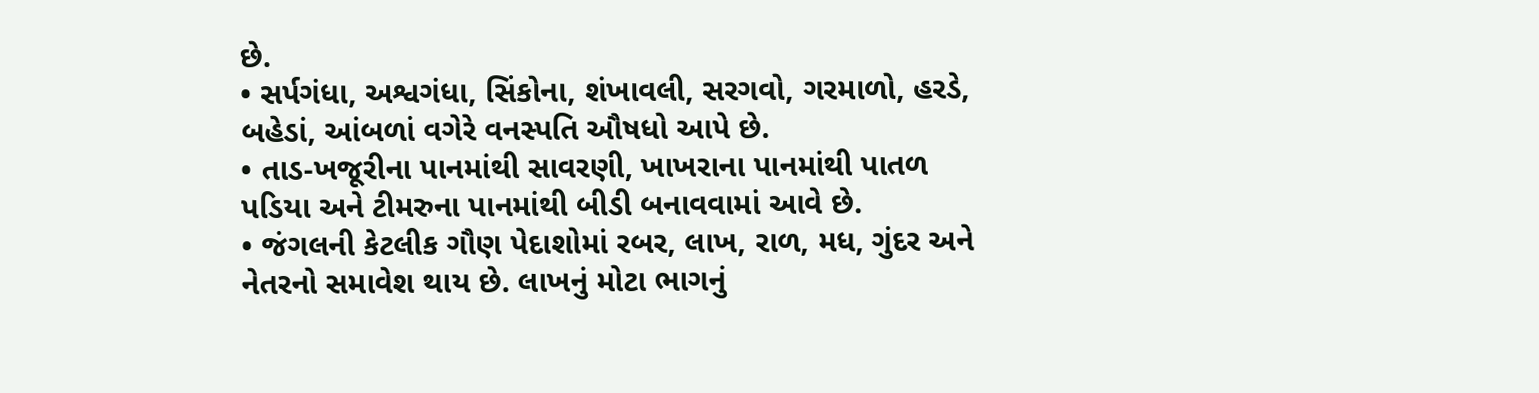છે.
• સર્પગંધા, અશ્વગંધા, સિંકોના, શંખાવલી, સરગવો, ગરમાળો, હરડે, બહેડાં, આંબળાં વગેરે વનસ્પતિ ઔષધો આપે છે.
• તાડ-ખજૂરીના પાનમાંથી સાવરણી, ખાખરાના પાનમાંથી પાતળ પડિયા અને ટીમરુના પાનમાંથી બીડી બનાવવામાં આવે છે.
• જંગલની કેટલીક ગૌણ પેદાશોમાં રબર, લાખ, રાળ, મધ, ગુંદર અને નેતરનો સમાવેશ થાય છે. લાખનું મોટા ભાગનું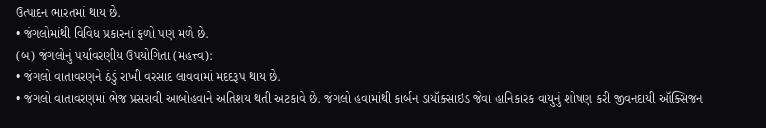ઉત્પાદન ભારતમાં થાય છે.
• જંગલોમાંથી વિવિધ પ્રકારનાં ફળો પણ મળે છે.
(બ) જંગલોનું પર્યાવરણીય ઉપયોગિતા (મહત્ત્વ):
• જંગલો વાતાવરણને ઠંડું રાખી વરસાદ લાવવામાં મદદરૂપ થાય છે.
• જંગલો વાતાવરણમાં ભેજ પ્રસરાવી આબોહવાને અતિશય થતી અટકાવે છે. જંગલો હવામાંથી કાર્બન ડાયૉક્સાઇડ જેવા હાનિકારક વાયુનું શોષણ કરી જીવનદાયી ઑક્સિજન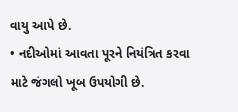વાયુ આપે છે.
• નદીઓમાં આવતા પૂરને નિયંત્રિત કરવા માટે જંગલો ખૂબ ઉપયોગી છે.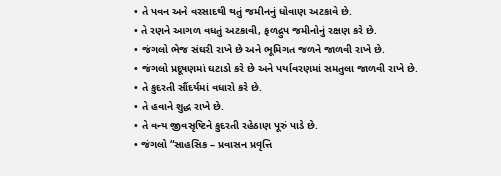• તે પવન અને વરસાદથી થતું જમીનનું ધોવાણ અટકાવે છે.
• તે રણને આગળ વધતું અટકાવી, ફળદ્રુપ જમીનોનું રક્ષણ કરે છે.
• જંગલો ભેજ સંઘરી રાખે છે અને ભૂમિગત જળને જાળવી રાખે છે.
• જંગલો પ્રદૂષણમાં ઘટાડો કરે છે અને પર્યાવરણમાં સમતુલા જાળવી રાખે છે.
• તે કુદરતી સૌંદર્યમાં વધારો કરે છે.
• તે હવાને શુદ્ધ રાખે છે.
• તે વન્ય જીવસૃષ્ટિને કુદરતી રહેઠાણ પૂરું પાડે છે.
• જંગલો “સાહસિક – પ્રવાસન પ્રવૃત્તિ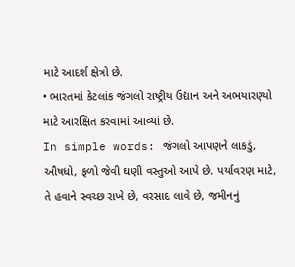માટે આદર્શ ક્ષેત્રો છે.
• ભારતમાં કેટલાંક જંગલો રાષ્ટ્રીય ઉદ્યાન અને અભયારણ્યો માટે આરક્ષિત કરવામાં આવ્યાં છે.
In simple words: જંગલો આપણને લાકડું, ઔષધો, ફળો જેવી ઘણી વસ્તુઓ આપે છે. પર્યાવરણ માટે, તે હવાને સ્વચ્છ રાખે છે, વરસાદ લાવે છે, જમીનનું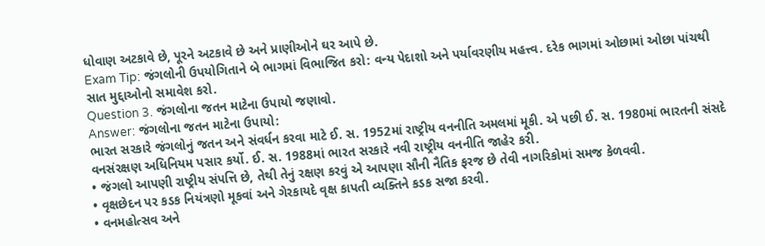ધોવાણ અટકાવે છે, પૂરને અટકાવે છે અને પ્રાણીઓને ઘર આપે છે.
Exam Tip: જંગલોની ઉપયોગિતાને બે ભાગમાં વિભાજિત કરો: વન્ય પેદાશો અને પર્યાવરણીય મહત્ત્વ. દરેક ભાગમાં ઓછામાં ઓછા પાંચથી સાત મુદ્દાઓનો સમાવેશ કરો.
Question 3. જંગલોના જતન માટેના ઉપાયો જણાવો.
Answer: જંગલોના જતન માટેના ઉપાયો:
ભારત સરકારે જંગલોનું જતન અને સંવર્ધન કરવા માટે ઈ. સ. 1952માં રાષ્ટ્રીય વનનીતિ અમલમાં મૂકી. એ પછી ઈ. સ. 1980માં ભારતની સંસદે વનસંરક્ષણ અધિનિયમ પસાર કર્યો. ઈ. સ. 1988માં ભારત સરકારે નવી રાષ્ટ્રીય વનનીતિ જાહેર કરી.
• જંગલો આપણી રાષ્ટ્રીય સંપત્તિ છે, તેથી તેનું રક્ષણ કરવું એ આપણા સૌની નૈતિક ફરજ છે તેવી નાગરિકોમાં સમજ કેળવવી.
• વૃક્ષછેદન પર કડક નિયંત્રણો મૂકવાં અને ગેરકાયદે વૃક્ષ કાપતી વ્યક્તિને કડક સજા કરવી.
• વનમહોત્સવ અને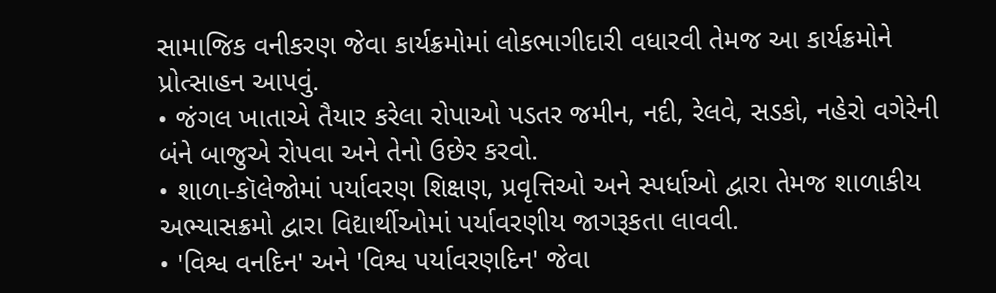સામાજિક વનીકરણ જેવા કાર્યક્રમોમાં લોકભાગીદારી વધારવી તેમજ આ કાર્યક્રમોને પ્રોત્સાહન આપવું.
• જંગલ ખાતાએ તૈયાર કરેલા રોપાઓ પડતર જમીન, નદી, રેલવે, સડકો, નહેરો વગેરેની બંને બાજુએ રોપવા અને તેનો ઉછેર કરવો.
• શાળા-કૉલેજોમાં પર્યાવરણ શિક્ષણ, પ્રવૃત્તિઓ અને સ્પર્ધાઓ દ્વારા તેમજ શાળાકીય અભ્યાસક્રમો દ્વારા વિદ્યાર્થીઓમાં પર્યાવરણીય જાગરૂકતા લાવવી.
• 'વિશ્વ વનદિન' અને 'વિશ્વ પર્યાવરણદિન' જેવા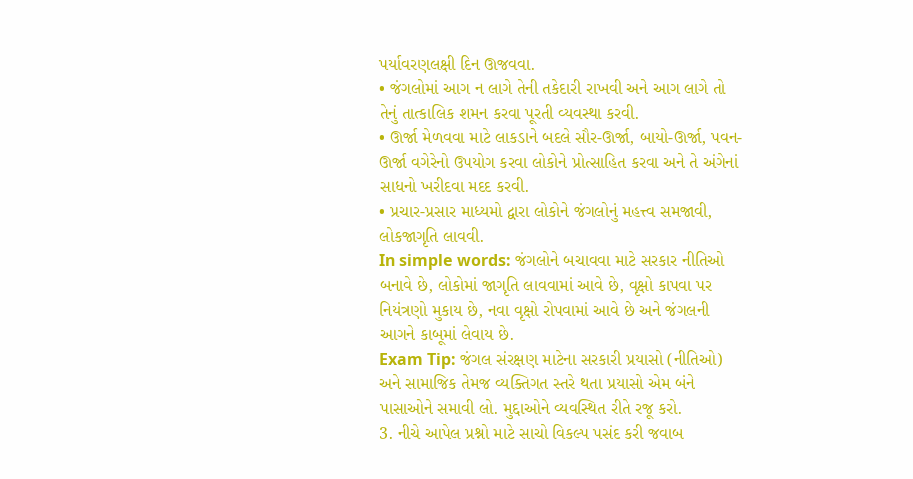પર્યાવરણલક્ષી દિન ઊજવવા.
• જંગલોમાં આગ ન લાગે તેની તકેદારી રાખવી અને આગ લાગે તો તેનું તાત્કાલિક શમન કરવા પૂરતી વ્યવસ્થા કરવી.
• ઊર્જા મેળવવા માટે લાકડાને બદલે સૌર-ઊર્જા, બાયો-ઊર્જા, પવન-ઊર્જા વગેરેનો ઉપયોગ કરવા લોકોને પ્રોત્સાહિત કરવા અને તે અંગેનાં સાધનો ખરીદવા મદદ કરવી.
• પ્રચાર-પ્રસાર માધ્યમો દ્વારા લોકોને જંગલોનું મહત્ત્વ સમજાવી, લોકજાગૃતિ લાવવી.
In simple words: જંગલોને બચાવવા માટે સરકાર નીતિઓ બનાવે છે, લોકોમાં જાગૃતિ લાવવામાં આવે છે, વૃક્ષો કાપવા પર નિયંત્રણો મુકાય છે, નવા વૃક્ષો રોપવામાં આવે છે અને જંગલની આગને કાબૂમાં લેવાય છે.
Exam Tip: જંગલ સંરક્ષણ માટેના સરકારી પ્રયાસો (નીતિઓ) અને સામાજિક તેમજ વ્યક્તિગત સ્તરે થતા પ્રયાસો એમ બંને પાસાઓને સમાવી લો. મુદ્દાઓને વ્યવસ્થિત રીતે રજૂ કરો.
3. નીચે આપેલ પ્રશ્નો માટે સાચો વિકલ્પ પસંદ કરી જવાબ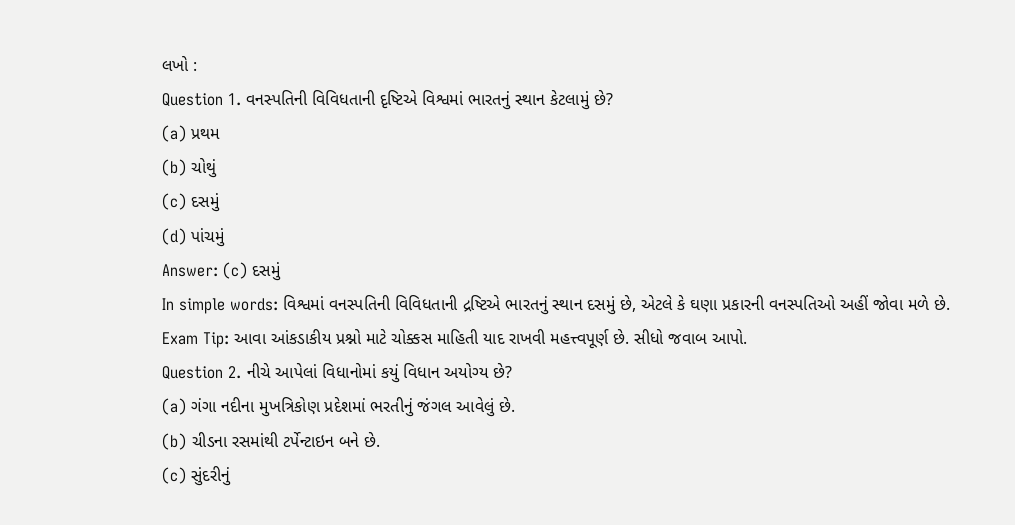લખો :
Question 1. વનસ્પતિની વિવિધતાની દૃષ્ટિએ વિશ્વમાં ભારતનું સ્થાન કેટલામું છે?
(a) પ્રથમ
(b) ચોથું
(c) દસમું
(d) પાંચમું
Answer: (c) દસમું
In simple words: વિશ્વમાં વનસ્પતિની વિવિધતાની દ્રષ્ટિએ ભારતનું સ્થાન દસમું છે, એટલે કે ઘણા પ્રકારની વનસ્પતિઓ અહીં જોવા મળે છે.
Exam Tip: આવા આંકડાકીય પ્રશ્નો માટે ચોક્કસ માહિતી યાદ રાખવી મહત્ત્વપૂર્ણ છે. સીધો જવાબ આપો.
Question 2. નીચે આપેલાં વિધાનોમાં કયું વિધાન અયોગ્ય છે?
(a) ગંગા નદીના મુખત્રિકોણ પ્રદેશમાં ભરતીનું જંગલ આવેલું છે.
(b) ચીડના રસમાંથી ટર્પેન્ટાઇન બને છે.
(c) સુંદરીનું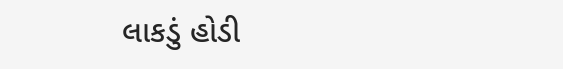લાકડું હોડી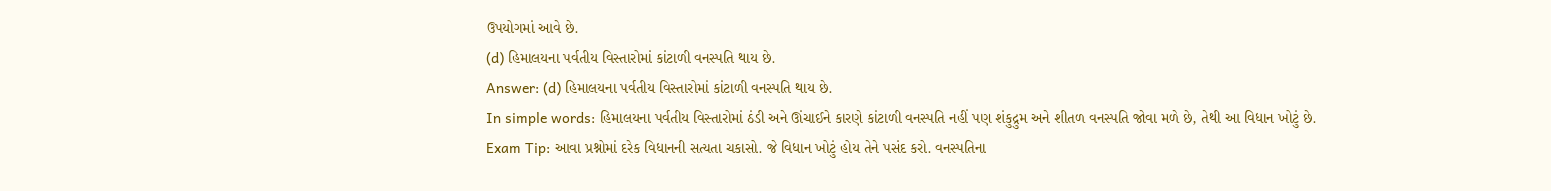ઉપયોગમાં આવે છે.
(d) હિમાલયના પર્વતીય વિસ્તારોમાં કાંટાળી વનસ્પતિ થાય છે.
Answer: (d) હિમાલયના પર્વતીય વિસ્તારોમાં કાંટાળી વનસ્પતિ થાય છે.
In simple words: હિમાલયના પર્વતીય વિસ્તારોમાં ઠંડી અને ઊંચાઈને કારણે કાંટાળી વનસ્પતિ નહીં પણ શંકુદ્રુમ અને શીતળ વનસ્પતિ જોવા મળે છે, તેથી આ વિધાન ખોટું છે.
Exam Tip: આવા પ્રશ્નોમાં દરેક વિધાનની સત્યતા ચકાસો. જે વિધાન ખોટું હોય તેને પસંદ કરો. વનસ્પતિના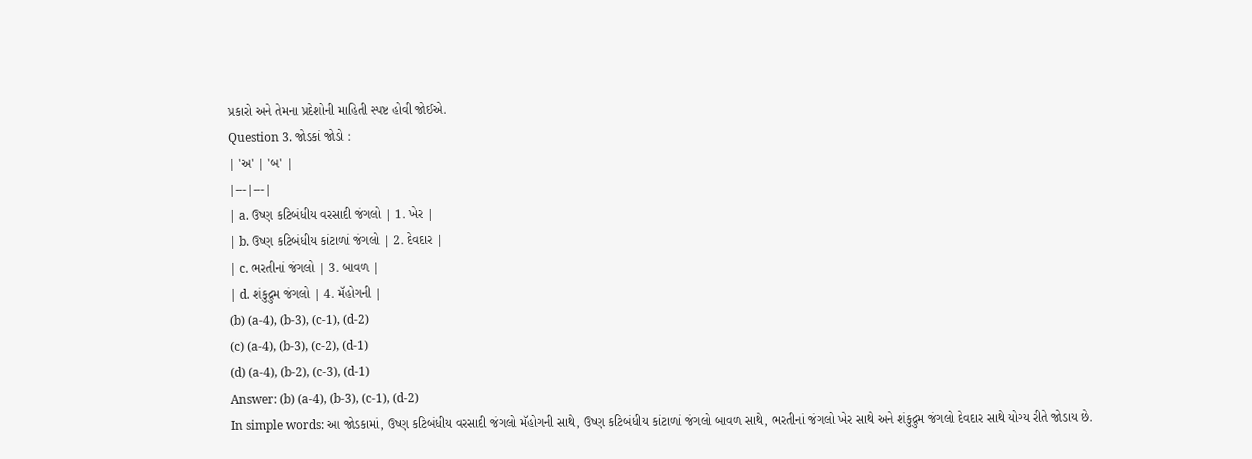પ્રકારો અને તેમના પ્રદેશોની માહિતી સ્પષ્ટ હોવી જોઈએ.
Question 3. જોડકાં જોડો :
| 'અ' | 'બ' |
|---|---|
| a. ઉષ્ણ કટિબંધીય વરસાદી જંગલો | 1. ખેર |
| b. ઉષ્ણ કટિબંધીય કાંટાળાં જંગલો | 2. દેવદાર |
| c. ભરતીનાં જંગલો | 3. બાવળ |
| d. શંકુદ્રુમ જંગલો | 4. મૅહોગની |
(b) (a-4), (b-3), (c-1), (d-2)
(c) (a-4), (b-3), (c-2), (d-1)
(d) (a-4), (b-2), (c-3), (d-1)
Answer: (b) (a-4), (b-3), (c-1), (d-2)
In simple words: આ જોડકામાં, ઉષ્ણ કટિબંધીય વરસાદી જંગલો મૅહોગની સાથે, ઉષ્ણ કટિબંધીય કાંટાળાં જંગલો બાવળ સાથે, ભરતીનાં જંગલો ખેર સાથે અને શંકુદ્રુમ જંગલો દેવદાર સાથે યોગ્ય રીતે જોડાય છે.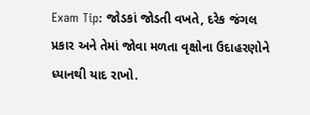Exam Tip: જોડકાં જોડતી વખતે, દરેક જંગલ પ્રકાર અને તેમાં જોવા મળતા વૃક્ષોના ઉદાહરણોને ધ્યાનથી યાદ રાખો.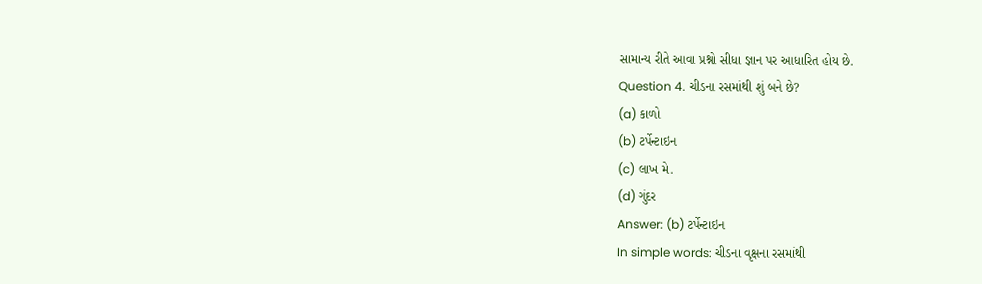સામાન્ય રીતે આવા પ્રશ્નો સીધા જ્ઞાન પર આધારિત હોય છે.
Question 4. ચીડના રસમાંથી શું બને છે?
(a) કાળો
(b) ટર્પેન્ટાઇન
(c) લાખ મે.
(d) ગુંદર
Answer: (b) ટર્પેન્ટાઇન
In simple words: ચીડના વૃક્ષના રસમાંથી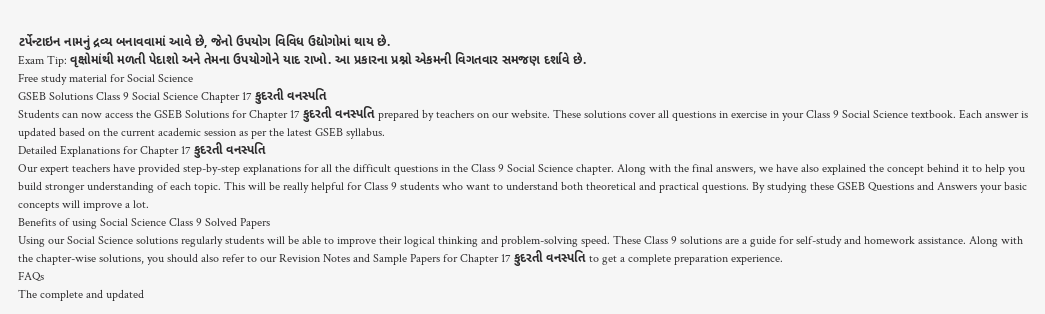ટર્પેન્ટાઇન નામનું દ્રવ્ય બનાવવામાં આવે છે, જેનો ઉપયોગ વિવિધ ઉદ્યોગોમાં થાય છે.
Exam Tip: વૃક્ષોમાંથી મળતી પેદાશો અને તેમના ઉપયોગોને યાદ રાખો. આ પ્રકારના પ્રશ્નો એકમની વિગતવાર સમજણ દર્શાવે છે.
Free study material for Social Science
GSEB Solutions Class 9 Social Science Chapter 17 કુદરતી વનસ્પતિ
Students can now access the GSEB Solutions for Chapter 17 કુદરતી વનસ્પતિ prepared by teachers on our website. These solutions cover all questions in exercise in your Class 9 Social Science textbook. Each answer is updated based on the current academic session as per the latest GSEB syllabus.
Detailed Explanations for Chapter 17 કુદરતી વનસ્પતિ
Our expert teachers have provided step-by-step explanations for all the difficult questions in the Class 9 Social Science chapter. Along with the final answers, we have also explained the concept behind it to help you build stronger understanding of each topic. This will be really helpful for Class 9 students who want to understand both theoretical and practical questions. By studying these GSEB Questions and Answers your basic concepts will improve a lot.
Benefits of using Social Science Class 9 Solved Papers
Using our Social Science solutions regularly students will be able to improve their logical thinking and problem-solving speed. These Class 9 solutions are a guide for self-study and homework assistance. Along with the chapter-wise solutions, you should also refer to our Revision Notes and Sample Papers for Chapter 17 કુદરતી વનસ્પતિ to get a complete preparation experience.
FAQs
The complete and updated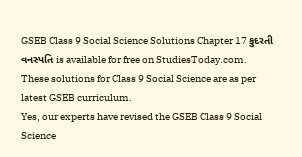GSEB Class 9 Social Science Solutions Chapter 17 કુદરતી વનસ્પતિ is available for free on StudiesToday.com. These solutions for Class 9 Social Science are as per latest GSEB curriculum.
Yes, our experts have revised the GSEB Class 9 Social Science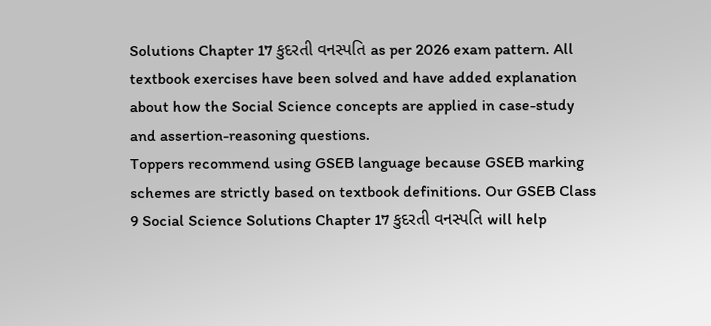Solutions Chapter 17 કુદરતી વનસ્પતિ as per 2026 exam pattern. All textbook exercises have been solved and have added explanation about how the Social Science concepts are applied in case-study and assertion-reasoning questions.
Toppers recommend using GSEB language because GSEB marking schemes are strictly based on textbook definitions. Our GSEB Class 9 Social Science Solutions Chapter 17 કુદરતી વનસ્પતિ will help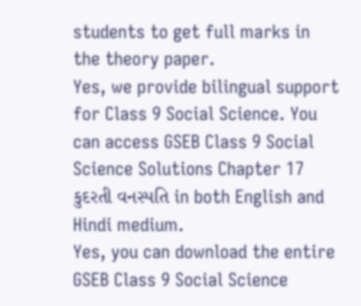students to get full marks in the theory paper.
Yes, we provide bilingual support for Class 9 Social Science. You can access GSEB Class 9 Social Science Solutions Chapter 17 કુદરતી વનસ્પતિ in both English and Hindi medium.
Yes, you can download the entire GSEB Class 9 Social Science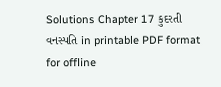Solutions Chapter 17 કુદરતી વનસ્પતિ in printable PDF format for offline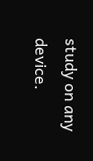study on any device.